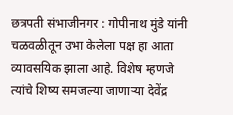छत्रपती संभाजीनगर : गोपीनाथ मुंडे यांनी चळवळीतून उभा केलेला पक्ष हा आता व्यावसयिक झाला आहे. विशेष म्हणजे त्यांचे शिष्य समजल्या जाणाऱ्या देवेंद्र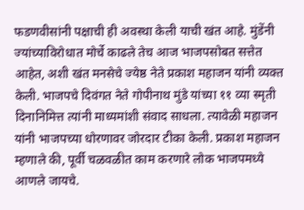फडणवीसांनी पक्षाची ही अवस्था केली याची खंत आहे. मुंडेंनी ज्यांच्याविरोधात मोर्चे काढले तेच आज भाजपसोबत सत्तेत आहेत, अशी खंत मनसेचे ज्येष्ठ नेते प्रकाश महाजन यांनी व्यक्त केली. भाजपचे दिवंगत नेते गोपीनाथ मुंडे यांच्या ११ व्या स्मृती दिनानिमित्त त्यांनी माध्यमांशी संवाद साधला. त्यावेळी महाजन यांनी भाजपच्या धोरणावर जोरदार टीका केली. प्रकाश महाजन म्हणाले की, पूर्वी चळवळीत काम करणारे लोक भाजपमध्ये आणले जायचे.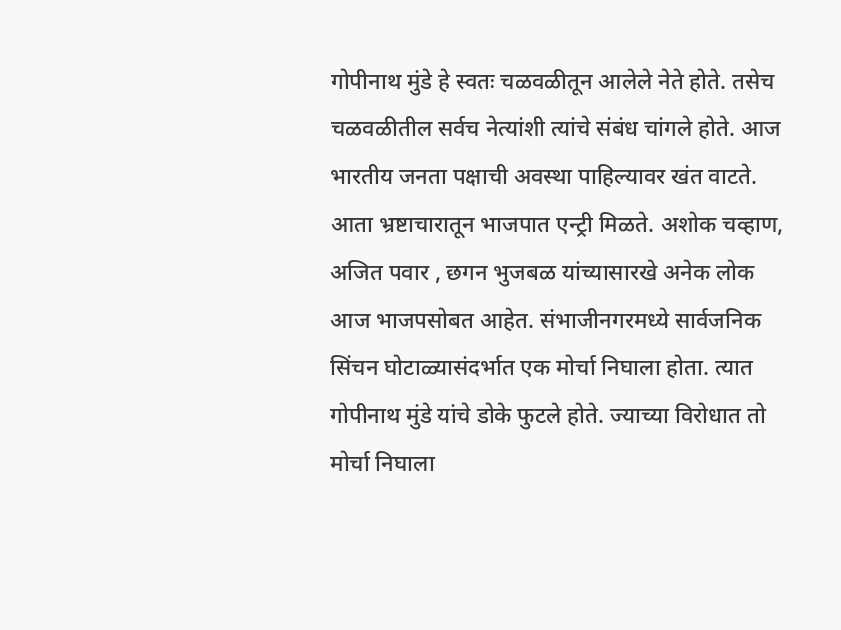गोपीनाथ मुंडे हे स्वतः चळवळीतून आलेले नेते होते. तसेच चळवळीतील सर्वच नेत्यांशी त्यांचे संबंध चांगले होते. आज भारतीय जनता पक्षाची अवस्था पाहिल्यावर खंत वाटते. आता भ्रष्टाचारातून भाजपात एन्ट्री मिळते. अशोक चव्हाण, अजित पवार , छगन भुजबळ यांच्यासारखे अनेक लोक आज भाजपसोबत आहेत. संभाजीनगरमध्ये सार्वजनिक सिंचन घोटाळ्यासंदर्भात एक मोर्चा निघाला होता. त्यात गोपीनाथ मुंडे यांचे डोके फुटले होते. ज्याच्या विरोधात तो मोर्चा निघाला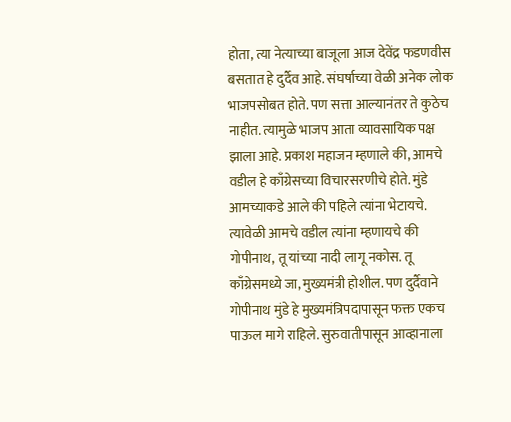होता, त्या नेत्याच्या बाजूला आज देवेंद्र फडणवीस बसतात हे दुर्दैव आहे. संघर्षाच्या वेळी अनेक लोक भाजपसोबत होते. पण सत्ता आल्यानंतर ते कुठेच नाहीत. त्यामुळे भाजप आता व्यावसायिक पक्ष झाला आहे. प्रकाश महाजन म्हणाले की, आमचे वडील हे काँग्रेसच्या विचारसरणीचे होते. मुंडे आमच्याकडे आले की पहिले त्यांना भेटायचे. त्यावेळी आमचे वडील त्यांना म्हणायचे की गोपीनाथ, तू यांच्या नादी लागू नकोस. तू काँग्रेसमध्ये जा, मुख्यमंत्री होशील. पण दुर्दैवाने गोपीनाथ मुंडे हे मुख्यमंत्रिपदापासून फक्त एकच पाऊल मागे राहिले. सुरुवातीपासून आव्हानाला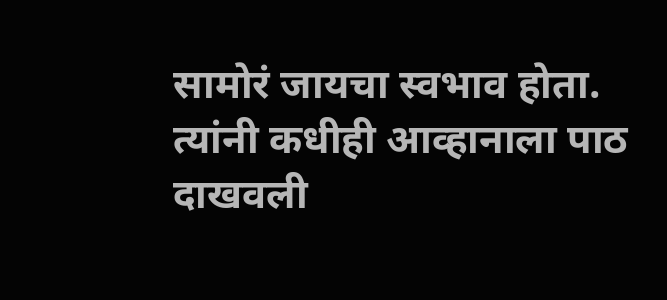सामोरं जायचा स्वभाव होता. त्यांनी कधीही आव्हानाला पाठ दाखवली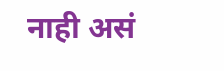नाही असं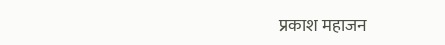प्रकाश महाजन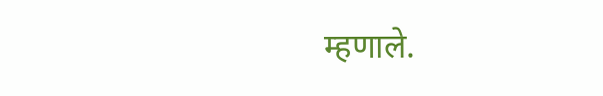म्हणाले.